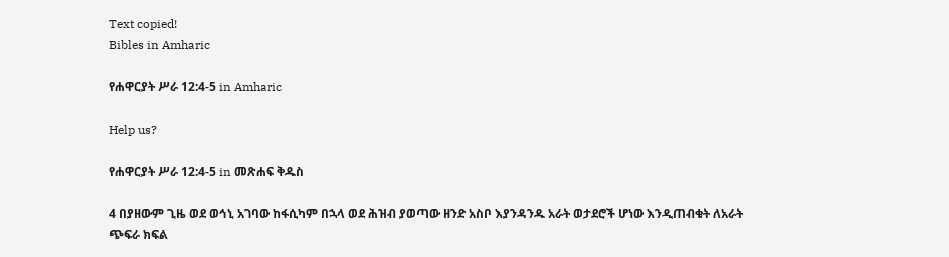Text copied!
Bibles in Amharic

የሐዋርያት ሥራ 12:4-5 in Amharic

Help us?

የሐዋርያት ሥራ 12:4-5 in መጽሐፍ ቅዱስ

4 በያዘውም ጊዜ ወደ ወኅኒ አገባው ከፋሲካም በኋላ ወደ ሕዝብ ያወጣው ዘንድ አስቦ እያንዳንዱ አራት ወታደሮች ሆነው እንዲጠብቁት ለአራት ጭፍራ ክፍል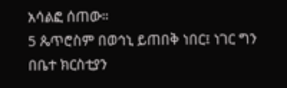አሳልፎ ሰጠው።
5 ጴጥሮስም በወኅኒ ይጠበቅ ነበር፤ ነገር ግን በቤተ ክርስቲያን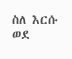ስለ እርሱ ወደ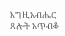እግዚአብሔር ጸሎት አጥብቆ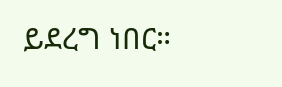ይደረግ ነበር።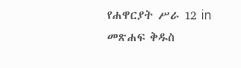የሐዋርያት ሥራ 12 in መጽሐፍ ቅዱስ